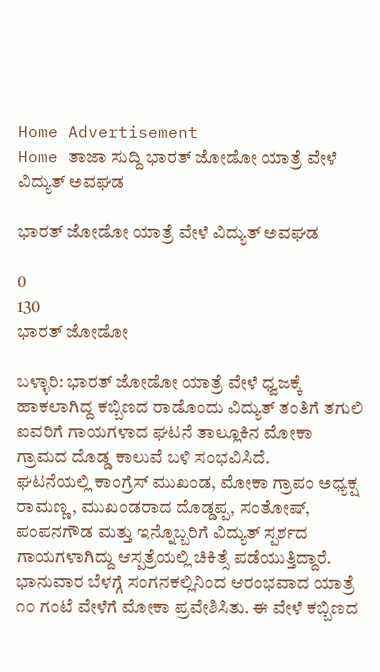Home Advertisement
Home ತಾಜಾ ಸುದ್ದಿ ಭಾರತ್ ಜೋಡೋ ಯಾತ್ರೆ ವೇಳೆ ವಿದ್ಯುತ್ ಅವಘಡ

ಭಾರತ್ ಜೋಡೋ ಯಾತ್ರೆ ವೇಳೆ ವಿದ್ಯುತ್ ಅವಘಡ

0
130
ಭಾರತ್ ಜೋಡೋ

ಬಳ್ಳಾರಿ: ಭಾರತ್ ಜೋಡೋ ಯಾತ್ರೆ ವೇಳೆ ಧ್ವಜಕ್ಕೆ ಹಾಕಲಾಗಿದ್ದ ಕಬ್ಬಿಣದ ರಾಡೊಂದು ವಿದ್ಯುತ್ ತಂತಿಗೆ ತಗುಲಿ ಐವರಿಗೆ ಗಾಯಗಳಾದ ಘಟನೆ ತಾಲ್ಲೂಕಿನ ಮೋಕಾ ಗ್ರಾಮದ ದೊಡ್ಡ ಕಾಲುವೆ ಬಳಿ ಸಂಭವಿಸಿದೆ.
ಘಟನೆಯಲ್ಲಿ ಕಾಂಗ್ರೆಸ್ ಮುಖಂಡ, ಮೋಕಾ ಗ್ರಾಪಂ ಅಧ್ಯಕ್ಷ ರಾಮಣ್ಣ, ಮುಖಂಡರಾದ ದೊಡ್ಡಪ್ಪ, ಸಂತೋಷ್, ಪಂಪನಗೌಡ ಮತ್ತು ಇನ್ನೊಬ್ಬರಿಗೆ ವಿದ್ಯುತ್ ಸ್ಪರ್ಶದ ಗಾಯಗಳಾಗಿದ್ದು ಆಸ್ಪತ್ರೆಯಲ್ಲಿ ಚಿಕಿತ್ಸೆ ಪಡೆಯುತ್ತಿದ್ದಾರೆ.
ಭಾನುವಾರ ಬೆಳಗ್ಗೆ ಸಂಗನಕಲ್ಲಿನಿಂದ ಆರಂಭವಾದ ಯಾತ್ರೆ ೧೦ ಗಂಟೆ ವೇಳೆಗೆ ಮೋಕಾ ಪ್ರವೇಶಿಸಿತು. ಈ ವೇಳೆ ಕಬ್ಬಿಣದ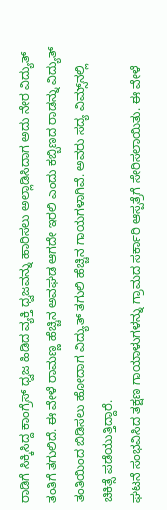ರಾಡಿಗೆ ಸಿಕ್ಕಿಸಿದ್ದ ಕಾಂಗ್ರೆಸ್ ಧ್ವಜ ಹಿಡಿದ ವ್ಯಕ್ತಿ ಧ್ವಜವನ್ನು ಹಾರಿಸಲು ಅಲ್ಲಾಡಿಸಿದಾಗ ಅದು ನೇರ ವಿದ್ಯುತ್ ತಂತಿಗೆ ತಗುಲಿದೆ. ಈ ವೇಳೆ ರಾಮಣ್ಣ ಹೆಚ್ಚಿನ ಅವಘಡ ಆಗದೇ ಇರಲಿ ಎಂದು ಕಬ್ಬಿಣದ ರಾಡನ್ನು ವಿದ್ಯುತ್ ತಂತಿಯಿಂದ ಬಿಡಿಸಲು ಹೋದಾಗ ವಿದ್ಯುತ್ ತಗುಲಿ ಹೆಚ್ಚಿನ ಗಾಯಗಳಾಗಿವೆ. ಅವರು ಸದ್ಯ ವಿಮ್ಸ್‌ನಲ್ಲಿ ಚಿಕಿತ್ಸೆ ಪಡೆಯುತ್ತಿದ್ದಾರೆ.
ಘಟನೆ ಸಂಭವಿಸಿದ ತಕ್ಷಣ ಗಾಯಾಳುಗಳನ್ನು ಗ್ರಾಮದ ಸರ್ಕಾರಿ ಆಸ್ಪತ್ರೆಗೆ ಸೇರಿಸಲಾಯಿತು. ಈ ವೇಳೆ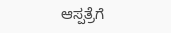ಆಸ್ಪತ್ರೆಗೆ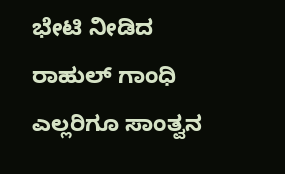ಭೇಟಿ ನೀಡಿದ ರಾಹುಲ್ ಗಾಂಧಿ ಎಲ್ಲರಿಗೂ ಸಾಂತ್ವನ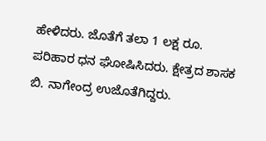ಹೇಳಿದರು. ಜೊತೆಗೆ ತಲಾ 1 ಲಕ್ಷ ರೂ. ಪರಿಹಾರ ಧನ ಘೋಷಿಸಿದರು. ಕ್ಷೇತ್ರದ ಶಾಸಕ ಬಿ. ನಾಗೇಂದ್ರ ಉಜೊತೆಗಿದ್ದರು.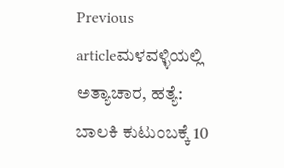Previous articleಮಳವಳ್ಳಿಯಲ್ಲಿ ಅತ್ಯಾಚಾರ, ಹತ್ಯೆ: ಬಾಲಕಿ ಕುಟುಂಬಕ್ಕೆ 10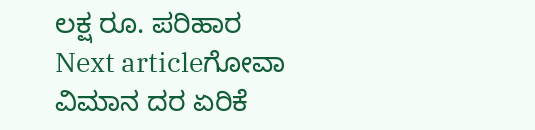ಲಕ್ಷ ರೂ. ಪರಿಹಾರ
Next articleಗೋವಾ ವಿಮಾನ ದರ ಏರಿಕೆ